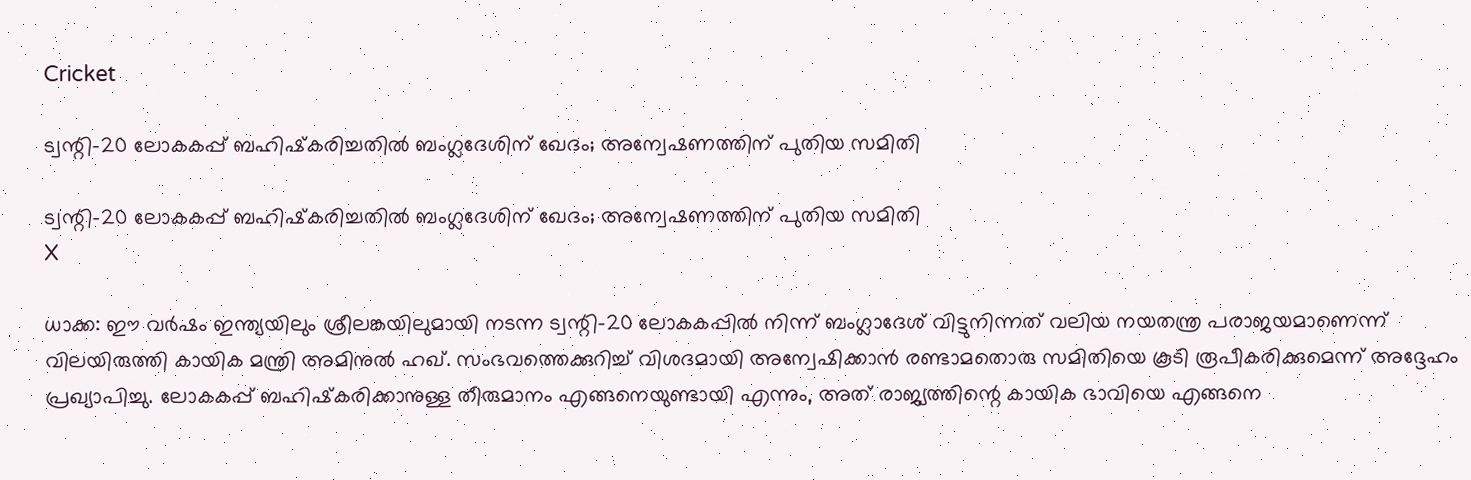Cricket

ട്വന്റി-20 ലോകകപ്പ് ബഹിഷ്‌കരിച്ചതില്‍ ബംഗ്ലദേശിന് ഖേദം; അന്വേഷണത്തിന് പുതിയ സമിതി

ട്വന്റി-20 ലോകകപ്പ് ബഹിഷ്‌കരിച്ചതില്‍ ബംഗ്ലദേശിന് ഖേദം; അന്വേഷണത്തിന് പുതിയ സമിതി
X

ധാക്ക: ഈ വര്‍ഷം ഇന്ത്യയിലും ശ്രീലങ്കയിലുമായി നടന്ന ട്വന്റി-20 ലോകകപ്പില്‍ നിന്ന് ബംഗ്ലാദേശ് വിട്ടുനിന്നത് വലിയ നയതന്ത്ര പരാജയമാണെന്ന് വിലയിരുത്തി കായിക മന്ത്രി അമിനുല്‍ ഹഖ്. സംഭവത്തെക്കുറിച്ച് വിശദമായി അന്വേഷിക്കാന്‍ രണ്ടാമതൊരു സമിതിയെ കൂടി രൂപീകരിക്കുമെന്ന് അദ്ദേഹം പ്രഖ്യാപിച്ചു. ലോകകപ്പ് ബഹിഷ്‌കരിക്കാനുള്ള തീരുമാനം എങ്ങനെയുണ്ടായി എന്നും, അത് രാജ്യത്തിന്റെ കായിക ഭാവിയെ എങ്ങനെ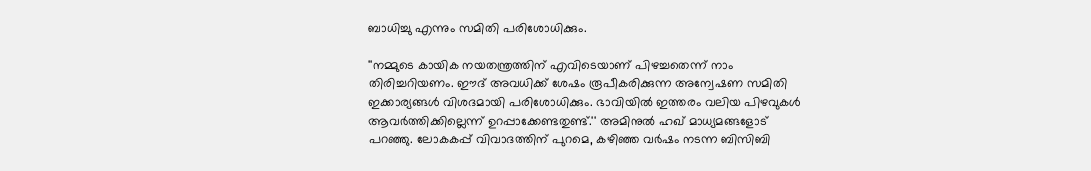ബാധിച്ചു എന്നും സമിതി പരിശോധിക്കും.

''നമ്മുടെ കായിക നയതന്ത്രത്തിന് എവിടെയാണ് പിഴച്ചതെന്ന് നാം തിരിച്ചറിയണം. ഈദ് അവധിക്ക് ശേഷം രൂപീകരിക്കുന്ന അന്വേഷണ സമിതി ഇക്കാര്യങ്ങള്‍ വിശദമായി പരിശോധിക്കും. ഭാവിയില്‍ ഇത്തരം വലിയ പിഴവുകള്‍ ആവര്‍ത്തിക്കില്ലെന്ന് ഉറപ്പാക്കേണ്ടതുണ്ട്.'' അമിനുല്‍ ഹഖ് മാധ്യമങ്ങളോട് പറഞ്ഞു. ലോകകപ്പ് വിവാദത്തിന് പുറമെ, കഴിഞ്ഞ വര്‍ഷം നടന്ന ബിസിബി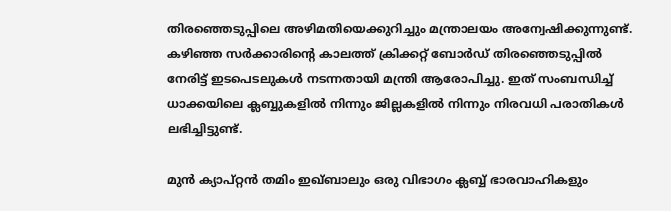തിരഞ്ഞെടുപ്പിലെ അഴിമതിയെക്കുറിച്ചും മന്ത്രാലയം അന്വേഷിക്കുന്നുണ്ട്. കഴിഞ്ഞ സര്‍ക്കാരിന്റെ കാലത്ത് ക്രിക്കറ്റ് ബോര്‍ഡ് തിരഞ്ഞെടുപ്പില്‍ നേരിട്ട് ഇടപെടലുകള്‍ നടന്നതായി മന്ത്രി ആരോപിച്ചു. ഇത് സംബന്ധിച്ച് ധാക്കയിലെ ക്ലബ്ബുകളില്‍ നിന്നും ജില്ലകളില്‍ നിന്നും നിരവധി പരാതികള്‍ ലഭിച്ചിട്ടുണ്ട്.

മുന്‍ ക്യാപ്റ്റന്‍ തമിം ഇഖ്ബാലും ഒരു വിഭാഗം ക്ലബ്ബ് ഭാരവാഹികളും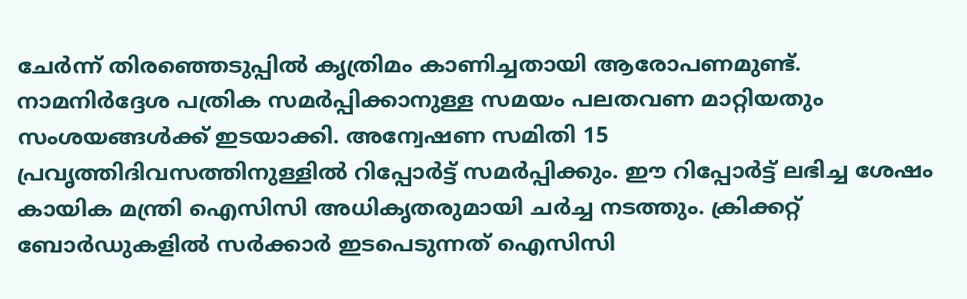ചേര്‍ന്ന് തിരഞ്ഞെടുപ്പില്‍ കൃത്രിമം കാണിച്ചതായി ആരോപണമുണ്ട്. നാമനിര്‍ദ്ദേശ പത്രിക സമര്‍പ്പിക്കാനുള്ള സമയം പലതവണ മാറ്റിയതും സംശയങ്ങള്‍ക്ക് ഇടയാക്കി. അന്വേഷണ സമിതി 15 പ്രവൃത്തിദിവസത്തിനുള്ളില്‍ റിപ്പോര്‍ട്ട് സമര്‍പ്പിക്കും. ഈ റിപ്പോര്‍ട്ട് ലഭിച്ച ശേഷം കായിക മന്ത്രി ഐസിസി അധികൃതരുമായി ചര്‍ച്ച നടത്തും. ക്രിക്കറ്റ് ബോര്‍ഡുകളില്‍ സര്‍ക്കാര്‍ ഇടപെടുന്നത് ഐസിസി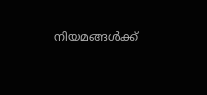നിയമങ്ങള്‍ക്ക്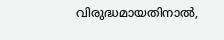വിരുദ്ധമായതിനാല്‍,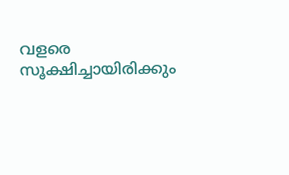വളരെ സൂക്ഷിച്ചായിരിക്കും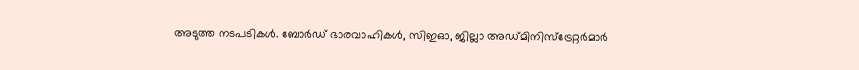അടുത്ത നടപടികള്‍. ബോര്‍ഡ് ഭാരവാഹികള്‍, സിഇഓ, ജില്ലാ അഡ്മിനിസ്ട്രേറ്റര്‍മാര്‍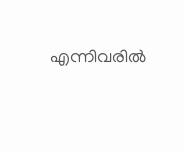എന്നിവരില്‍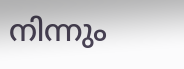നിന്നും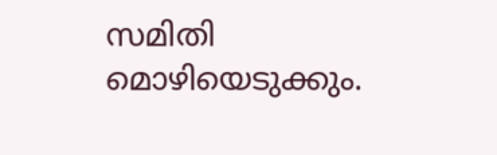സമിതി മൊഴിയെടുക്കും.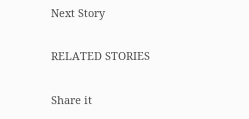Next Story

RELATED STORIES

Share it